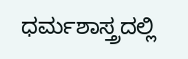ಧರ್ಮಶಾಸ್ತ್ರದಲ್ಲಿ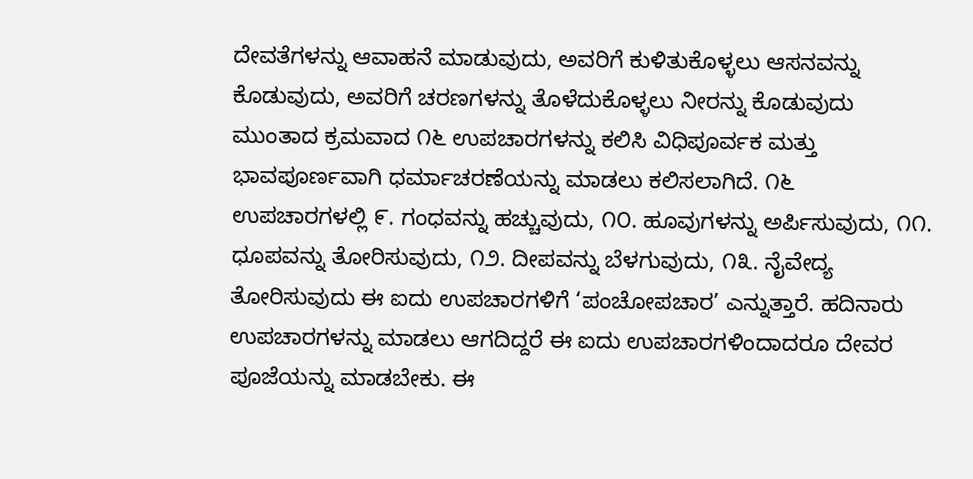ದೇವತೆಗಳನ್ನು ಆವಾಹನೆ ಮಾಡುವುದು, ಅವರಿಗೆ ಕುಳಿತುಕೊಳ್ಳಲು ಆಸನವನ್ನು ಕೊಡುವುದು, ಅವರಿಗೆ ಚರಣಗಳನ್ನು ತೊಳೆದುಕೊಳ್ಳಲು ನೀರನ್ನು ಕೊಡುವುದು ಮುಂತಾದ ಕ್ರಮವಾದ ೧೬ ಉಪಚಾರಗಳನ್ನು ಕಲಿಸಿ ವಿಧಿಪೂರ್ವಕ ಮತ್ತು ಭಾವಪೂರ್ಣವಾಗಿ ಧರ್ಮಾಚರಣೆಯನ್ನು ಮಾಡಲು ಕಲಿಸಲಾಗಿದೆ. ೧೬ ಉಪಚಾರಗಳಲ್ಲಿ ೯. ಗಂಧವನ್ನು ಹಚ್ಚುವುದು, ೧೦. ಹೂವುಗಳನ್ನು ಅರ್ಪಿಸುವುದು, ೧೧. ಧೂಪವನ್ನು ತೋರಿಸುವುದು, ೧೨. ದೀಪವನ್ನು ಬೆಳಗುವುದು, ೧೩. ನೈವೇದ್ಯ ತೋರಿಸುವುದು ಈ ಐದು ಉಪಚಾರಗಳಿಗೆ ‘ಪಂಚೋಪಚಾರ’ ಎನ್ನುತ್ತಾರೆ. ಹದಿನಾರು ಉಪಚಾರಗಳನ್ನು ಮಾಡಲು ಆಗದಿದ್ದರೆ ಈ ಐದು ಉಪಚಾರಗಳಿಂದಾದರೂ ದೇವರ ಪೂಜೆಯನ್ನು ಮಾಡಬೇಕು. ಈ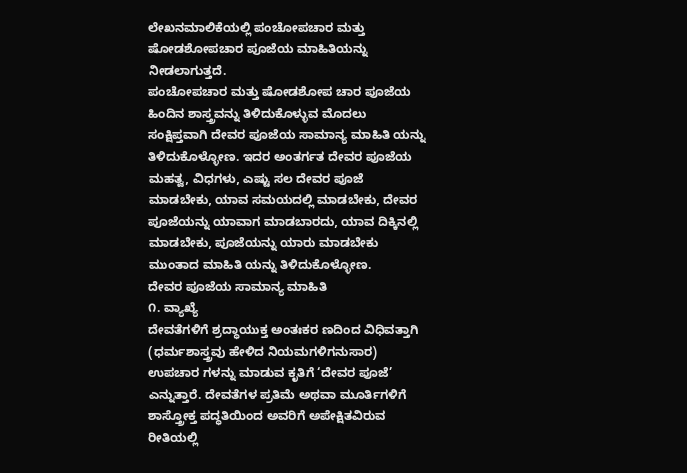ಲೇಖನಮಾಲಿಕೆಯಲ್ಲಿ ಪಂಚೋಪಚಾರ ಮತ್ತು ಷೋಡಶೋಪಚಾರ ಪೂಜೆಯ ಮಾಹಿತಿಯನ್ನು ನೀಡಲಾಗುತ್ತದೆ.
ಪಂಚೋಪಚಾರ ಮತ್ತು ಷೋಡಶೋಪ ಚಾರ ಪೂಜೆಯ ಹಿಂದಿನ ಶಾಸ್ತ್ರವನ್ನು ತಿಳಿದುಕೊಳ್ಳುವ ಮೊದಲು ಸಂಕ್ಷಿಪ್ತವಾಗಿ ದೇವರ ಪೂಜೆಯ ಸಾಮಾನ್ಯ ಮಾಹಿತಿ ಯನ್ನು ತಿಳಿದುಕೊಳ್ಳೋಣ. ಇದರ ಅಂತರ್ಗತ ದೇವರ ಪೂಜೆಯ ಮಹತ್ವ, ವಿಧಗಳು, ಎಷ್ಟು ಸಲ ದೇವರ ಪೂಜೆ ಮಾಡಬೇಕು, ಯಾವ ಸಮಯದಲ್ಲಿ ಮಾಡಬೇಕು, ದೇವರ ಪೂಜೆಯನ್ನು ಯಾವಾಗ ಮಾಡಬಾರದು, ಯಾವ ದಿಕ್ಕಿನಲ್ಲಿ ಮಾಡಬೇಕು, ಪೂಜೆಯನ್ನು ಯಾರು ಮಾಡಬೇಕು ಮುಂತಾದ ಮಾಹಿತಿ ಯನ್ನು ತಿಳಿದುಕೊಳ್ಳೋಣ.
ದೇವರ ಪೂಜೆಯ ಸಾಮಾನ್ಯ ಮಾಹಿತಿ
೧. ವ್ಯಾಖ್ಯೆ
ದೇವತೆಗಳಿಗೆ ಶ್ರದ್ಧಾಯುಕ್ತ ಅಂತಃಕರ ಣದಿಂದ ವಿಧಿವತ್ತಾಗಿ (ಧರ್ಮಶಾಸ್ತ್ರವು ಹೇಳಿದ ನಿಯಮಗಳಿಗನುಸಾರ) ಉಪಚಾರ ಗಳನ್ನು ಮಾಡುವ ಕೃತಿಗೆ ‘ದೇವರ ಪೂಜೆ’ ಎನ್ನುತ್ತಾರೆ. ದೇವತೆಗಳ ಪ್ರತಿಮೆ ಅಥವಾ ಮೂರ್ತಿಗಳಿಗೆ ಶಾಸ್ತ್ರೋಕ್ತ ಪದ್ಧತಿಯಿಂದ ಅವರಿಗೆ ಅಪೇಕ್ಷಿತವಿರುವ ರೀತಿಯಲ್ಲಿ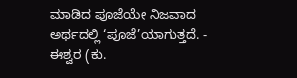ಮಾಡಿದ ಪೂಜೆಯೇ ನಿಜವಾದ ಅರ್ಥದಲ್ಲಿ ‘ಪೂಜೆ’ಯಾಗುತ್ತದೆ. - ಈಶ್ವರ (ಕು.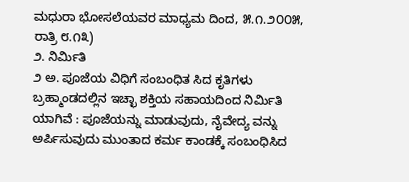ಮಧುರಾ ಭೋಸಲೆಯವರ ಮಾಧ್ಯಮ ದಿಂದ, ೫.೧.೨೦೦೫, ರಾತ್ರಿ ೮.೧೩)
೨. ನಿರ್ಮಿತಿ
೨ ಅ. ಪೂಜೆಯ ವಿಧಿಗೆ ಸಂಬಂಧಿತ ಸಿದ ಕೃತಿಗಳು ಬ್ರಹ್ಮಾಂಡದಲ್ಲಿನ ಇಚ್ಛಾ ಶಕ್ತಿಯ ಸಹಾಯದಿಂದ ನಿರ್ಮಿತಿ ಯಾಗಿವೆ : ಪೂಜೆಯನ್ನು ಮಾಡುವುದು, ನೈವೇದ್ಯ ವನ್ನು ಅರ್ಪಿಸುವುದು ಮುಂತಾದ ಕರ್ಮ ಕಾಂಡಕ್ಕೆ ಸಂಬಂಧಿಸಿದ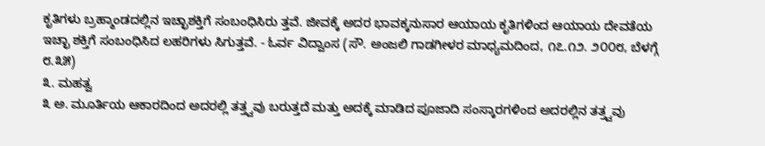ಕೃತಿಗಳು ಬ್ರಹ್ಮಾಂಡದಲ್ಲಿನ ಇಚ್ಛಾಶಕ್ತಿಗೆ ಸಂಬಂಧಿಸಿರು ತ್ತವೆ. ಜೀವಕ್ಕೆ ಅದರ ಭಾವಕ್ಕನುಸಾರ ಆಯಾಯ ಕೃತಿಗಳಿಂದ ಆಯಾಯ ದೇವತೆಯ ಇಚ್ಛಾ ಶಕ್ತಿಗೆ ಸಂಬಂಧಿಸಿದ ಲಹರಿಗಳು ಸಿಗುತ್ತವೆ. - ಓರ್ವ ವಿದ್ವಾಂಸ (ಸೌ. ಅಂಜಲಿ ಗಾಡಗೀಳರ ಮಾಧ್ಯಮದಿಂದ, ೧೭.೧೨. ೨೦೦೮, ಬೆಳಗ್ಗೆ ೮.೩೫)
೩. ಮಹತ್ವ
೩ ಅ. ಮೂರ್ತಿಯ ಆಕಾರದಿಂದ ಅದರಲ್ಲಿ ತತ್ತ್ವವು ಬರುತ್ತದೆ ಮತ್ತು ಅದಕ್ಕೆ ಮಾಡಿದ ಪೂಜಾದಿ ಸಂಸ್ಕಾರಗಳಿಂದ ಅದರಲ್ಲಿನ ತತ್ತ್ವವು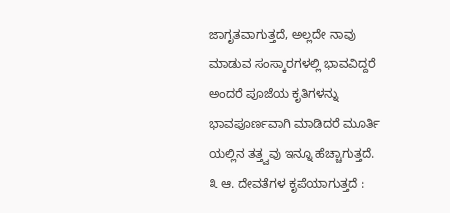ಜಾಗೃತವಾಗುತ್ತದೆ, ಅಲ್ಲದೇ ನಾವು ಮಾಡುವ ಸಂಸ್ಕಾರಗಳಲ್ಲಿ ಭಾವವಿದ್ದರೆ ಅಂದರೆ ಪೂಜೆಯ ಕೃತಿಗಳನ್ನು ಭಾವಪೂರ್ಣವಾಗಿ ಮಾಡಿದರೆ ಮೂರ್ತಿ ಯಲ್ಲಿನ ತತ್ತ್ವವು ಇನ್ನೂ ಹೆಚ್ಚಾಗುತ್ತದೆ.
೩ ಆ. ದೇವತೆಗಳ ಕೃಪೆಯಾಗುತ್ತದೆ :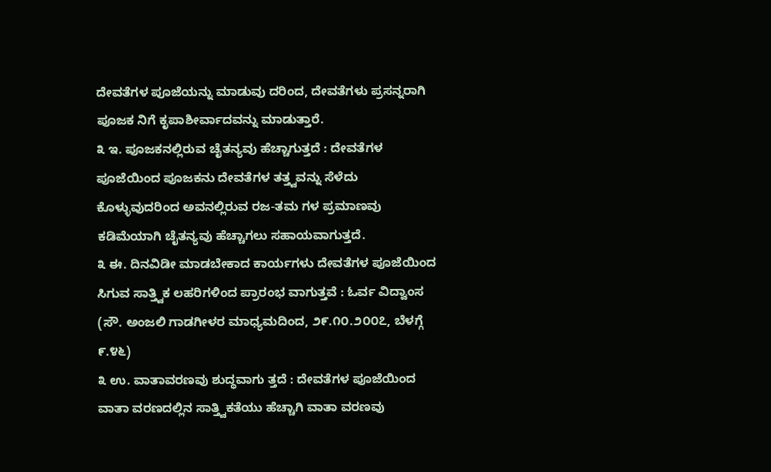ದೇವತೆಗಳ ಪೂಜೆಯನ್ನು ಮಾಡುವು ದರಿಂದ, ದೇವತೆಗಳು ಪ್ರಸನ್ನರಾಗಿ ಪೂಜಕ ನಿಗೆ ಕೃಪಾಶೀರ್ವಾದವನ್ನು ಮಾಡುತ್ತಾರೆ.
೩ ಇ. ಪೂಜಕನಲ್ಲಿರುವ ಚೈತನ್ಯವು ಹೆಚ್ಚಾಗುತ್ತದೆ : ದೇವತೆಗಳ ಪೂಜೆಯಿಂದ ಪೂಜಕನು ದೇವತೆಗಳ ತತ್ತ್ವವನ್ನು ಸೆಳೆದು ಕೊಳ್ಳುವುದರಿಂದ ಅವನಲ್ಲಿರುವ ರಜ-ತಮ ಗಳ ಪ್ರಮಾಣವು ಕಡಿಮೆಯಾಗಿ ಚೈತನ್ಯವು ಹೆಚ್ಚಾಗಲು ಸಹಾಯವಾಗುತ್ತದೆ.
೩ ಈ. ದಿನವಿಡೀ ಮಾಡಬೇಕಾದ ಕಾರ್ಯಗಳು ದೇವತೆಗಳ ಪೂಜೆಯಿಂದ ಸಿಗುವ ಸಾತ್ತ್ವಿಕ ಲಹರಿಗಳಿಂದ ಪ್ರಾರಂಭ ವಾಗುತ್ತವೆ : ಓರ್ವ ವಿದ್ವಾಂಸ (ಸೌ. ಅಂಜಲಿ ಗಾಡಗೀಳರ ಮಾಧ್ಯಮದಿಂದ, ೨೯.೧೦.೨೦೦೭, ಬೆಳಗ್ಗೆ ೯.೪೬)
೩ ಉ. ವಾತಾವರಣವು ಶುದ್ಧವಾಗು ತ್ತದೆ : ದೇವತೆಗಳ ಪೂಜೆಯಿಂದ ವಾತಾ ವರಣದಲ್ಲಿನ ಸಾತ್ತ್ವಿಕತೆಯು ಹೆಚ್ಚಾಗಿ ವಾತಾ ವರಣವು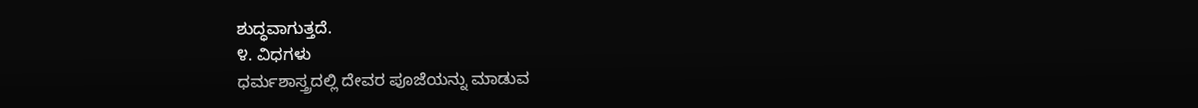ಶುದ್ಧವಾಗುತ್ತದೆ.
೪. ವಿಧಗಳು
ಧರ್ಮಶಾಸ್ತ್ರದಲ್ಲಿ ದೇವರ ಪೂಜೆಯನ್ನು ಮಾಡುವ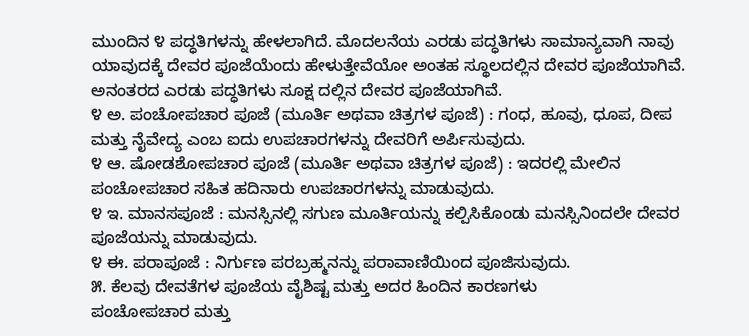ಮುಂದಿನ ೪ ಪದ್ಧತಿಗಳನ್ನು ಹೇಳಲಾಗಿದೆ. ಮೊದಲನೆಯ ಎರಡು ಪದ್ಧತಿಗಳು ಸಾಮಾನ್ಯವಾಗಿ ನಾವು ಯಾವುದಕ್ಕೆ ದೇವರ ಪೂಜೆಯೆಂದು ಹೇಳುತ್ತೇವೆಯೋ ಅಂತಹ ಸ್ಥೂಲದಲ್ಲಿನ ದೇವರ ಪೂಜೆಯಾಗಿವೆ. ಅನಂತರದ ಎರಡು ಪದ್ಧತಿಗಳು ಸೂಕ್ಷ ದಲ್ಲಿನ ದೇವರ ಪೂಜೆಯಾಗಿವೆ.
೪ ಅ. ಪಂಚೋಪಚಾರ ಪೂಜೆ (ಮೂರ್ತಿ ಅಥವಾ ಚಿತ್ರಗಳ ಪೂಜೆ) : ಗಂಧ, ಹೂವು, ಧೂಪ, ದೀಪ ಮತ್ತು ನೈವೇದ್ಯ ಎಂಬ ಐದು ಉಪಚಾರಗಳನ್ನು ದೇವರಿಗೆ ಅರ್ಪಿಸುವುದು.
೪ ಆ. ಷೋಡಶೋಪಚಾರ ಪೂಜೆ (ಮೂರ್ತಿ ಅಥವಾ ಚಿತ್ರಗಳ ಪೂಜೆ) : ಇದರಲ್ಲಿ ಮೇಲಿನ ಪಂಚೋಪಚಾರ ಸಹಿತ ಹದಿನಾರು ಉಪಚಾರಗಳನ್ನು ಮಾಡುವುದು.
೪ ಇ. ಮಾನಸಪೂಜೆ : ಮನಸ್ಸಿನಲ್ಲಿ ಸಗುಣ ಮೂರ್ತಿಯನ್ನು ಕಲ್ಪಿಸಿಕೊಂಡು ಮನಸ್ಸಿನಿಂದಲೇ ದೇವರ ಪೂಜೆಯನ್ನು ಮಾಡುವುದು.
೪ ಈ. ಪರಾಪೂಜೆ : ನಿರ್ಗುಣ ಪರಬ್ರಹ್ಮನನ್ನು ಪರಾವಾಣಿಯಿಂದ ಪೂಜಿಸುವುದು.
೫. ಕೆಲವು ದೇವತೆಗಳ ಪೂಜೆಯ ವೈಶಿಷ್ಟ ಮತ್ತು ಅದರ ಹಿಂದಿನ ಕಾರಣಗಳು
ಪಂಚೋಪಚಾರ ಮತ್ತು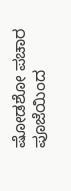ಷೋಡಶೋ ಪಚಾರ ಪೂಜೆಯಿಂದ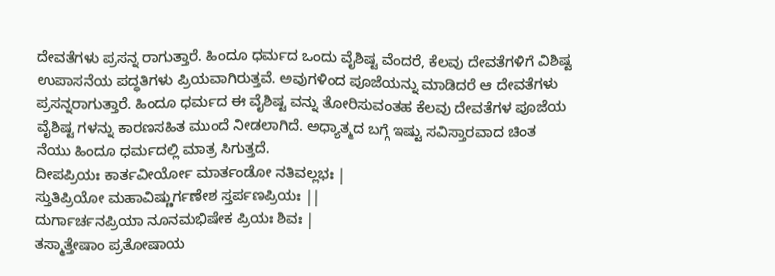ದೇವತೆಗಳು ಪ್ರಸನ್ನ ರಾಗುತ್ತಾರೆ. ಹಿಂದೂ ಧರ್ಮದ ಒಂದು ವೈಶಿಷ್ಟ ವೆಂದರೆ, ಕೆಲವು ದೇವತೆಗಳಿಗೆ ವಿಶಿಷ್ಟ ಉಪಾಸನೆಯ ಪದ್ಧತಿಗಳು ಪ್ರಿಯವಾಗಿರುತ್ತವೆ. ಅವುಗಳಿಂದ ಪೂಜೆಯನ್ನು ಮಾಡಿದರೆ ಆ ದೇವತೆಗಳು ಪ್ರಸನ್ನರಾಗುತ್ತಾರೆ. ಹಿಂದೂ ಧರ್ಮದ ಈ ವೈಶಿಷ್ಟ ವನ್ನು ತೋರಿಸುವಂತಹ ಕೆಲವು ದೇವತೆಗಳ ಪೂಜೆಯ ವೈಶಿಷ್ಟ ಗಳನ್ನು ಕಾರಣಸಹಿತ ಮುಂದೆ ನೀಡಲಾಗಿದೆ. ಅಧ್ಯಾತ್ಮದ ಬಗ್ಗೆ ಇಷ್ಟು ಸವಿಸ್ತಾರವಾದ ಚಿಂತ ನೆಯು ಹಿಂದೂ ಧರ್ಮದಲ್ಲಿ ಮಾತ್ರ ಸಿಗುತ್ತದೆ.
ದೀಪಪ್ರಿಯಃ ಕಾರ್ತವೀರ್ಯೋ ಮಾರ್ತಂಡೋ ನತಿವಲ್ಲಭಃ |
ಸ್ತುತಿಪ್ರಿಯೋ ಮಹಾವಿಷ್ಣುರ್ಗಣೇಶ ಸ್ತರ್ಪಣಪ್ರಿಯಃ ||
ದುರ್ಗಾರ್ಚನಪ್ರಿಯಾ ನೂನಮಭಿಷೇಕ ಪ್ರಿಯಃ ಶಿವಃ |
ತಸ್ಮಾತ್ತೇಷಾಂ ಪ್ರತೋಷಾಯ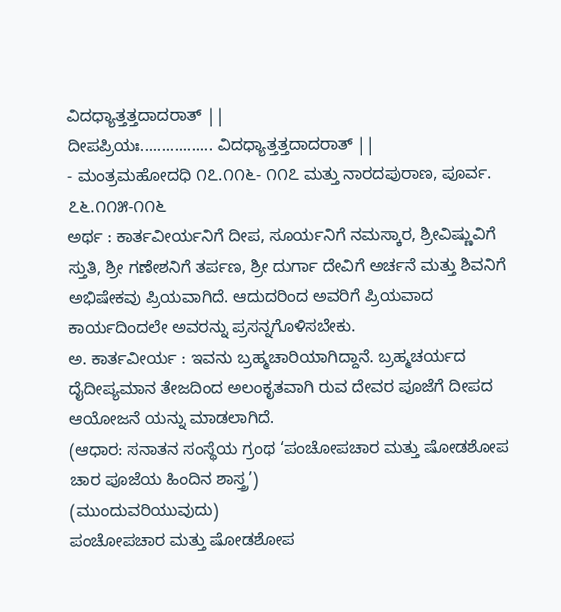ವಿದಧ್ಯಾತ್ತತ್ತದಾದರಾತ್ ||
ದೀಪಪ್ರಿಯಃ................. ವಿದಧ್ಯಾತ್ತತ್ತದಾದರಾತ್ ||
- ಮಂತ್ರಮಹೋದಧಿ ೧೭.೧೧೬- ೧೧೭ ಮತ್ತು ನಾರದಪುರಾಣ, ಪೂರ್ವ. ೭೬.೧೧೫-೧೧೬
ಅರ್ಥ : ಕಾರ್ತವೀರ್ಯನಿಗೆ ದೀಪ, ಸೂರ್ಯನಿಗೆ ನಮಸ್ಕಾರ, ಶ್ರೀವಿಷ್ಣುವಿಗೆ ಸ್ತುತಿ, ಶ್ರೀ ಗಣೇಶನಿಗೆ ತರ್ಪಣ, ಶ್ರೀ ದುರ್ಗಾ ದೇವಿಗೆ ಅರ್ಚನೆ ಮತ್ತು ಶಿವನಿಗೆ ಅಭಿಷೇಕವು ಪ್ರಿಯವಾಗಿದೆ. ಆದುದರಿಂದ ಅವರಿಗೆ ಪ್ರಿಯವಾದ ಕಾರ್ಯದಿಂದಲೇ ಅವರನ್ನು ಪ್ರಸನ್ನಗೊಳಿಸಬೇಕು.
ಅ. ಕಾರ್ತವೀರ್ಯ : ಇವನು ಬ್ರಹ್ಮಚಾರಿಯಾಗಿದ್ದಾನೆ. ಬ್ರಹ್ಮಚರ್ಯದ ದೈದೀಪ್ಯಮಾನ ತೇಜದಿಂದ ಅಲಂಕೃತವಾಗಿ ರುವ ದೇವರ ಪೂಜೆಗೆ ದೀಪದ ಆಯೋಜನೆ ಯನ್ನು ಮಾಡಲಾಗಿದೆ.
(ಆಧಾರ: ಸನಾತನ ಸಂಸ್ಥೆಯ ಗ್ರಂಥ ‘ಪಂಚೋಪಚಾರ ಮತ್ತು ಷೋಡಶೋಪ ಚಾರ ಪೂಜೆಯ ಹಿಂದಿನ ಶಾಸ್ತ್ರ’)
(ಮುಂದುವರಿಯುವುದು)
ಪಂಚೋಪಚಾರ ಮತ್ತು ಷೋಡಶೋಪ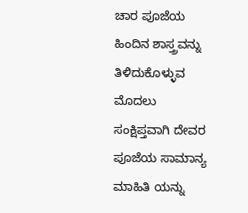ಚಾರ ಪೂಜೆಯ ಹಿಂದಿನ ಶಾಸ್ತ್ರವನ್ನು ತಿಳಿದುಕೊಳ್ಳುವ ಮೊದಲು ಸಂಕ್ಷಿಪ್ತವಾಗಿ ದೇವರ ಪೂಜೆಯ ಸಾಮಾನ್ಯ ಮಾಹಿತಿ ಯನ್ನು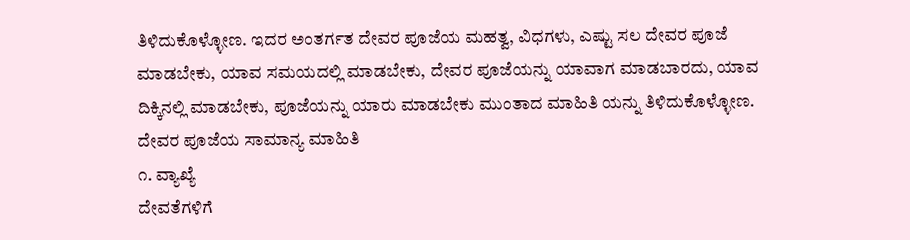ತಿಳಿದುಕೊಳ್ಳೋಣ. ಇದರ ಅಂತರ್ಗತ ದೇವರ ಪೂಜೆಯ ಮಹತ್ವ, ವಿಧಗಳು, ಎಷ್ಟು ಸಲ ದೇವರ ಪೂಜೆ ಮಾಡಬೇಕು, ಯಾವ ಸಮಯದಲ್ಲಿ ಮಾಡಬೇಕು, ದೇವರ ಪೂಜೆಯನ್ನು ಯಾವಾಗ ಮಾಡಬಾರದು, ಯಾವ ದಿಕ್ಕಿನಲ್ಲಿ ಮಾಡಬೇಕು, ಪೂಜೆಯನ್ನು ಯಾರು ಮಾಡಬೇಕು ಮುಂತಾದ ಮಾಹಿತಿ ಯನ್ನು ತಿಳಿದುಕೊಳ್ಳೋಣ.
ದೇವರ ಪೂಜೆಯ ಸಾಮಾನ್ಯ ಮಾಹಿತಿ
೧. ವ್ಯಾಖ್ಯೆ
ದೇವತೆಗಳಿಗೆ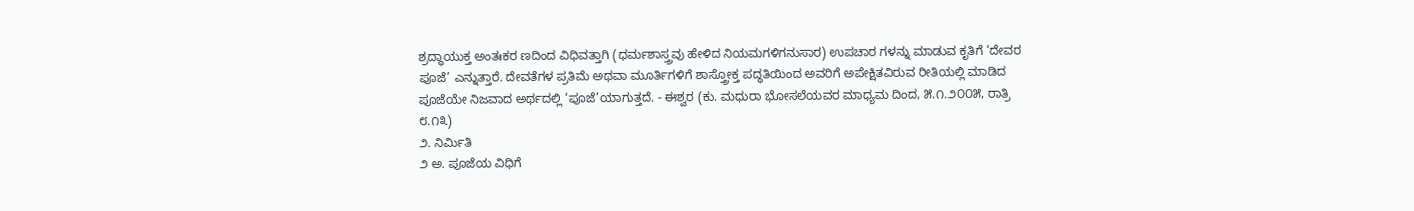ಶ್ರದ್ಧಾಯುಕ್ತ ಅಂತಃಕರ ಣದಿಂದ ವಿಧಿವತ್ತಾಗಿ (ಧರ್ಮಶಾಸ್ತ್ರವು ಹೇಳಿದ ನಿಯಮಗಳಿಗನುಸಾರ) ಉಪಚಾರ ಗಳನ್ನು ಮಾಡುವ ಕೃತಿಗೆ ‘ದೇವರ ಪೂಜೆ’ ಎನ್ನುತ್ತಾರೆ. ದೇವತೆಗಳ ಪ್ರತಿಮೆ ಅಥವಾ ಮೂರ್ತಿಗಳಿಗೆ ಶಾಸ್ತ್ರೋಕ್ತ ಪದ್ಧತಿಯಿಂದ ಅವರಿಗೆ ಅಪೇಕ್ಷಿತವಿರುವ ರೀತಿಯಲ್ಲಿ ಮಾಡಿದ ಪೂಜೆಯೇ ನಿಜವಾದ ಅರ್ಥದಲ್ಲಿ ‘ಪೂಜೆ’ಯಾಗುತ್ತದೆ. - ಈಶ್ವರ (ಕು. ಮಧುರಾ ಭೋಸಲೆಯವರ ಮಾಧ್ಯಮ ದಿಂದ, ೫.೧.೨೦೦೫, ರಾತ್ರಿ ೮.೧೩)
೨. ನಿರ್ಮಿತಿ
೨ ಅ. ಪೂಜೆಯ ವಿಧಿಗೆ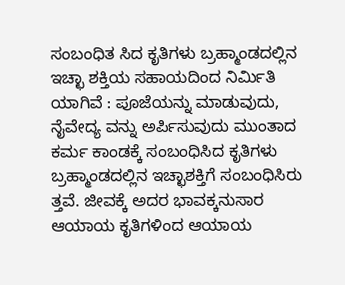ಸಂಬಂಧಿತ ಸಿದ ಕೃತಿಗಳು ಬ್ರಹ್ಮಾಂಡದಲ್ಲಿನ ಇಚ್ಛಾ ಶಕ್ತಿಯ ಸಹಾಯದಿಂದ ನಿರ್ಮಿತಿ ಯಾಗಿವೆ : ಪೂಜೆಯನ್ನು ಮಾಡುವುದು, ನೈವೇದ್ಯ ವನ್ನು ಅರ್ಪಿಸುವುದು ಮುಂತಾದ ಕರ್ಮ ಕಾಂಡಕ್ಕೆ ಸಂಬಂಧಿಸಿದ ಕೃತಿಗಳು ಬ್ರಹ್ಮಾಂಡದಲ್ಲಿನ ಇಚ್ಛಾಶಕ್ತಿಗೆ ಸಂಬಂಧಿಸಿರು ತ್ತವೆ. ಜೀವಕ್ಕೆ ಅದರ ಭಾವಕ್ಕನುಸಾರ ಆಯಾಯ ಕೃತಿಗಳಿಂದ ಆಯಾಯ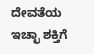ದೇವತೆಯ ಇಚ್ಛಾ ಶಕ್ತಿಗೆ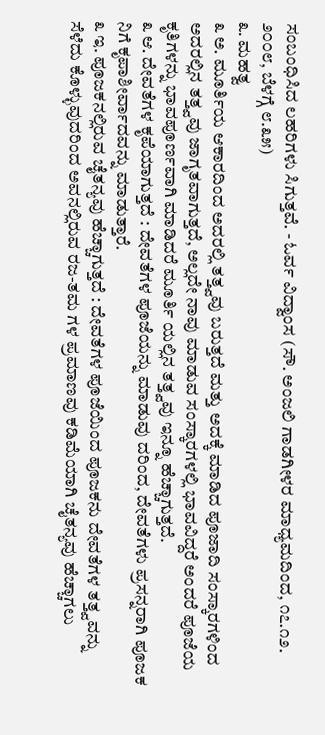ಸಂಬಂಧಿಸಿದ ಲಹರಿಗಳು ಸಿಗುತ್ತವೆ. - ಓರ್ವ ವಿದ್ವಾಂಸ (ಸೌ. ಅಂಜಲಿ ಗಾಡಗೀಳರ ಮಾಧ್ಯಮದಿಂದ, ೧೭.೧೨. ೨೦೦೮, ಬೆಳಗ್ಗೆ ೮.೩೫)
೩. ಮಹತ್ವ
೩ ಅ. ಮೂರ್ತಿಯ ಆಕಾರದಿಂದ ಅದರಲ್ಲಿ ತತ್ತ್ವವು ಬರುತ್ತದೆ ಮತ್ತು ಅದಕ್ಕೆ ಮಾಡಿದ ಪೂಜಾದಿ ಸಂಸ್ಕಾರಗಳಿಂದ ಅದರಲ್ಲಿನ ತತ್ತ್ವವು ಜಾಗೃತವಾಗುತ್ತದೆ, ಅಲ್ಲದೇ ನಾವು ಮಾಡುವ ಸಂಸ್ಕಾರಗಳಲ್ಲಿ ಭಾವವಿದ್ದರೆ ಅಂದರೆ ಪೂಜೆಯ ಕೃತಿಗಳನ್ನು ಭಾವಪೂರ್ಣವಾಗಿ ಮಾಡಿದರೆ ಮೂರ್ತಿ ಯಲ್ಲಿನ ತತ್ತ್ವವು ಇನ್ನೂ ಹೆಚ್ಚಾಗುತ್ತದೆ.
೩ ಆ. ದೇವತೆಗಳ ಕೃಪೆಯಾಗುತ್ತದೆ : ದೇವತೆಗಳ ಪೂಜೆಯನ್ನು ಮಾಡುವು ದರಿಂದ, ದೇವತೆಗಳು ಪ್ರಸನ್ನರಾಗಿ ಪೂಜಕ ನಿಗೆ ಕೃಪಾಶೀರ್ವಾದವನ್ನು ಮಾಡುತ್ತಾರೆ.
೩ ಇ. ಪೂಜಕನಲ್ಲಿರುವ ಚೈತನ್ಯವು ಹೆಚ್ಚಾಗುತ್ತದೆ : ದೇವತೆಗಳ ಪೂಜೆಯಿಂದ ಪೂಜಕನು ದೇವತೆಗಳ ತತ್ತ್ವವನ್ನು ಸೆಳೆದು ಕೊಳ್ಳುವುದರಿಂದ ಅವನಲ್ಲಿರುವ ರಜ-ತಮ ಗಳ ಪ್ರಮಾಣವು ಕಡಿಮೆಯಾಗಿ ಚೈತನ್ಯವು ಹೆಚ್ಚಾಗಲು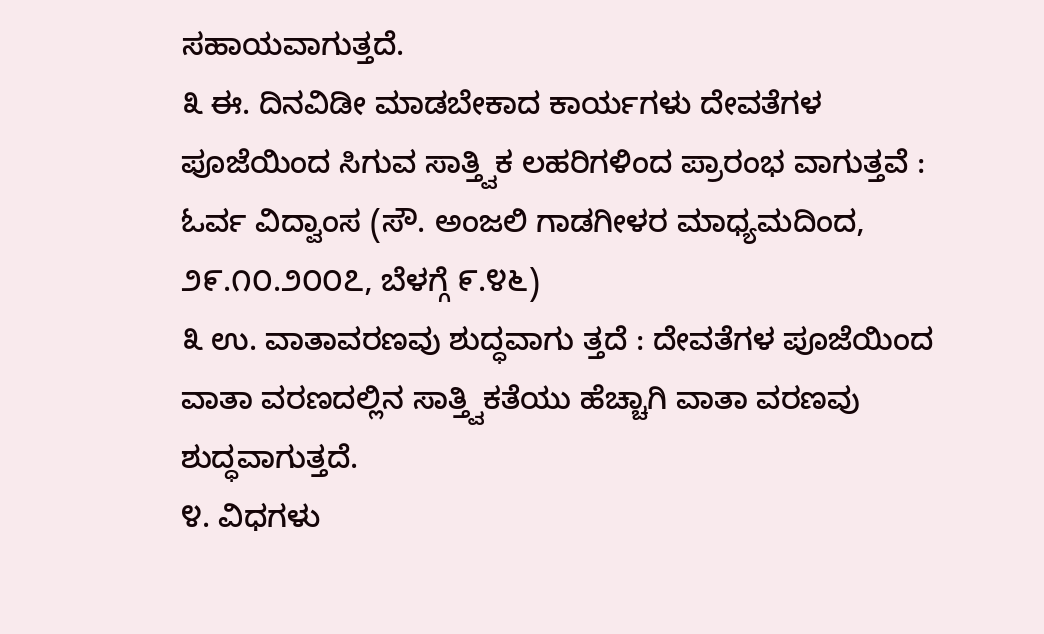ಸಹಾಯವಾಗುತ್ತದೆ.
೩ ಈ. ದಿನವಿಡೀ ಮಾಡಬೇಕಾದ ಕಾರ್ಯಗಳು ದೇವತೆಗಳ ಪೂಜೆಯಿಂದ ಸಿಗುವ ಸಾತ್ತ್ವಿಕ ಲಹರಿಗಳಿಂದ ಪ್ರಾರಂಭ ವಾಗುತ್ತವೆ : ಓರ್ವ ವಿದ್ವಾಂಸ (ಸೌ. ಅಂಜಲಿ ಗಾಡಗೀಳರ ಮಾಧ್ಯಮದಿಂದ, ೨೯.೧೦.೨೦೦೭, ಬೆಳಗ್ಗೆ ೯.೪೬)
೩ ಉ. ವಾತಾವರಣವು ಶುದ್ಧವಾಗು ತ್ತದೆ : ದೇವತೆಗಳ ಪೂಜೆಯಿಂದ ವಾತಾ ವರಣದಲ್ಲಿನ ಸಾತ್ತ್ವಿಕತೆಯು ಹೆಚ್ಚಾಗಿ ವಾತಾ ವರಣವು ಶುದ್ಧವಾಗುತ್ತದೆ.
೪. ವಿಧಗಳು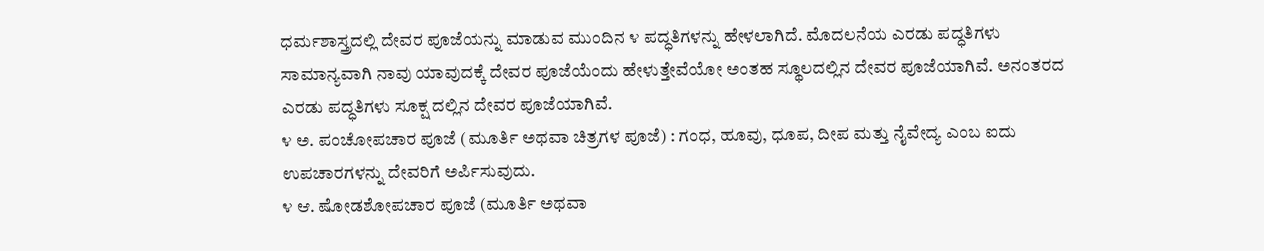ಧರ್ಮಶಾಸ್ತ್ರದಲ್ಲಿ ದೇವರ ಪೂಜೆಯನ್ನು ಮಾಡುವ ಮುಂದಿನ ೪ ಪದ್ಧತಿಗಳನ್ನು ಹೇಳಲಾಗಿದೆ. ಮೊದಲನೆಯ ಎರಡು ಪದ್ಧತಿಗಳು ಸಾಮಾನ್ಯವಾಗಿ ನಾವು ಯಾವುದಕ್ಕೆ ದೇವರ ಪೂಜೆಯೆಂದು ಹೇಳುತ್ತೇವೆಯೋ ಅಂತಹ ಸ್ಥೂಲದಲ್ಲಿನ ದೇವರ ಪೂಜೆಯಾಗಿವೆ. ಅನಂತರದ ಎರಡು ಪದ್ಧತಿಗಳು ಸೂಕ್ಷ ದಲ್ಲಿನ ದೇವರ ಪೂಜೆಯಾಗಿವೆ.
೪ ಅ. ಪಂಚೋಪಚಾರ ಪೂಜೆ (ಮೂರ್ತಿ ಅಥವಾ ಚಿತ್ರಗಳ ಪೂಜೆ) : ಗಂಧ, ಹೂವು, ಧೂಪ, ದೀಪ ಮತ್ತು ನೈವೇದ್ಯ ಎಂಬ ಐದು ಉಪಚಾರಗಳನ್ನು ದೇವರಿಗೆ ಅರ್ಪಿಸುವುದು.
೪ ಆ. ಷೋಡಶೋಪಚಾರ ಪೂಜೆ (ಮೂರ್ತಿ ಅಥವಾ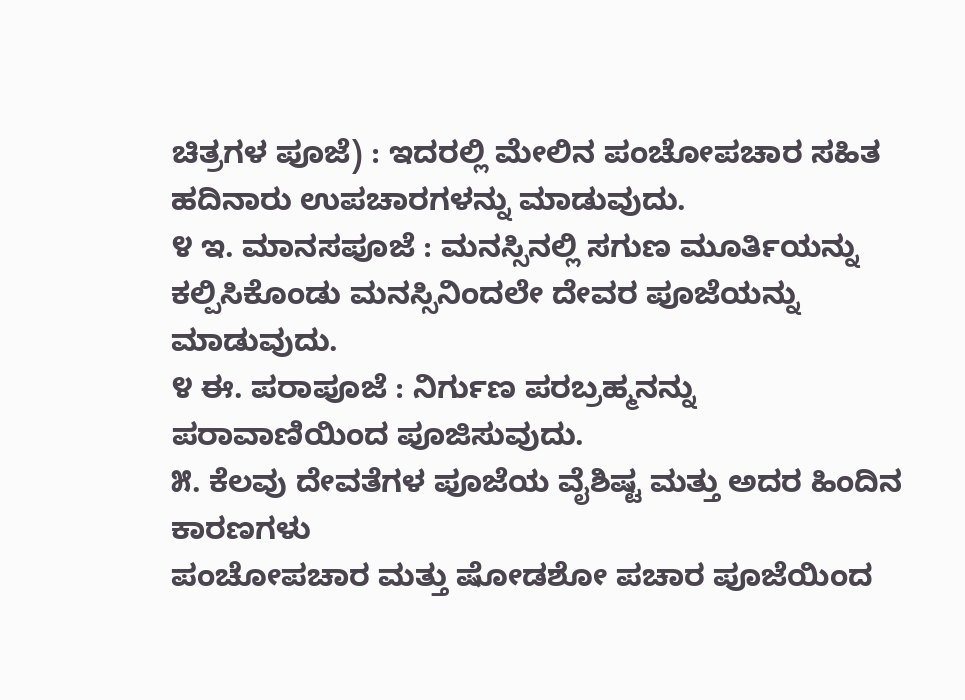ಚಿತ್ರಗಳ ಪೂಜೆ) : ಇದರಲ್ಲಿ ಮೇಲಿನ ಪಂಚೋಪಚಾರ ಸಹಿತ ಹದಿನಾರು ಉಪಚಾರಗಳನ್ನು ಮಾಡುವುದು.
೪ ಇ. ಮಾನಸಪೂಜೆ : ಮನಸ್ಸಿನಲ್ಲಿ ಸಗುಣ ಮೂರ್ತಿಯನ್ನು ಕಲ್ಪಿಸಿಕೊಂಡು ಮನಸ್ಸಿನಿಂದಲೇ ದೇವರ ಪೂಜೆಯನ್ನು ಮಾಡುವುದು.
೪ ಈ. ಪರಾಪೂಜೆ : ನಿರ್ಗುಣ ಪರಬ್ರಹ್ಮನನ್ನು ಪರಾವಾಣಿಯಿಂದ ಪೂಜಿಸುವುದು.
೫. ಕೆಲವು ದೇವತೆಗಳ ಪೂಜೆಯ ವೈಶಿಷ್ಟ ಮತ್ತು ಅದರ ಹಿಂದಿನ ಕಾರಣಗಳು
ಪಂಚೋಪಚಾರ ಮತ್ತು ಷೋಡಶೋ ಪಚಾರ ಪೂಜೆಯಿಂದ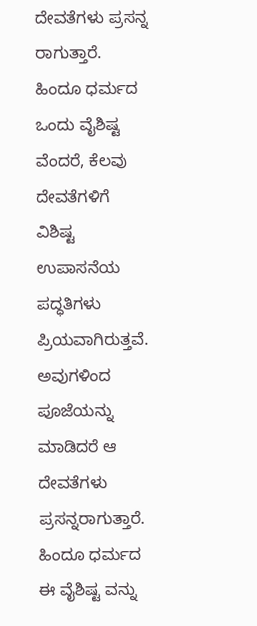ದೇವತೆಗಳು ಪ್ರಸನ್ನ ರಾಗುತ್ತಾರೆ. ಹಿಂದೂ ಧರ್ಮದ ಒಂದು ವೈಶಿಷ್ಟ ವೆಂದರೆ, ಕೆಲವು ದೇವತೆಗಳಿಗೆ ವಿಶಿಷ್ಟ ಉಪಾಸನೆಯ ಪದ್ಧತಿಗಳು ಪ್ರಿಯವಾಗಿರುತ್ತವೆ. ಅವುಗಳಿಂದ ಪೂಜೆಯನ್ನು ಮಾಡಿದರೆ ಆ ದೇವತೆಗಳು ಪ್ರಸನ್ನರಾಗುತ್ತಾರೆ. ಹಿಂದೂ ಧರ್ಮದ ಈ ವೈಶಿಷ್ಟ ವನ್ನು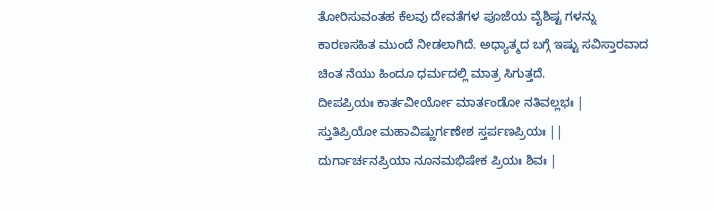ತೋರಿಸುವಂತಹ ಕೆಲವು ದೇವತೆಗಳ ಪೂಜೆಯ ವೈಶಿಷ್ಟ ಗಳನ್ನು ಕಾರಣಸಹಿತ ಮುಂದೆ ನೀಡಲಾಗಿದೆ. ಅಧ್ಯಾತ್ಮದ ಬಗ್ಗೆ ಇಷ್ಟು ಸವಿಸ್ತಾರವಾದ ಚಿಂತ ನೆಯು ಹಿಂದೂ ಧರ್ಮದಲ್ಲಿ ಮಾತ್ರ ಸಿಗುತ್ತದೆ.
ದೀಪಪ್ರಿಯಃ ಕಾರ್ತವೀರ್ಯೋ ಮಾರ್ತಂಡೋ ನತಿವಲ್ಲಭಃ |
ಸ್ತುತಿಪ್ರಿಯೋ ಮಹಾವಿಷ್ಣುರ್ಗಣೇಶ ಸ್ತರ್ಪಣಪ್ರಿಯಃ ||
ದುರ್ಗಾರ್ಚನಪ್ರಿಯಾ ನೂನಮಭಿಷೇಕ ಪ್ರಿಯಃ ಶಿವಃ |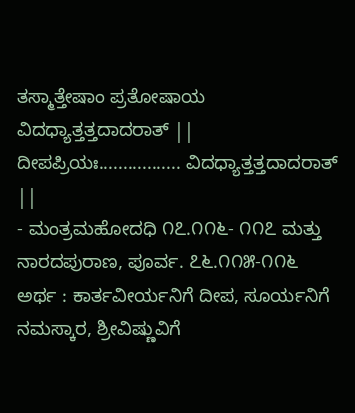ತಸ್ಮಾತ್ತೇಷಾಂ ಪ್ರತೋಷಾಯ ವಿದಧ್ಯಾತ್ತತ್ತದಾದರಾತ್ ||
ದೀಪಪ್ರಿಯಃ................. ವಿದಧ್ಯಾತ್ತತ್ತದಾದರಾತ್ ||
- ಮಂತ್ರಮಹೋದಧಿ ೧೭.೧೧೬- ೧೧೭ ಮತ್ತು ನಾರದಪುರಾಣ, ಪೂರ್ವ. ೭೬.೧೧೫-೧೧೬
ಅರ್ಥ : ಕಾರ್ತವೀರ್ಯನಿಗೆ ದೀಪ, ಸೂರ್ಯನಿಗೆ ನಮಸ್ಕಾರ, ಶ್ರೀವಿಷ್ಣುವಿಗೆ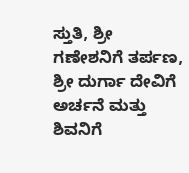ಸ್ತುತಿ, ಶ್ರೀ ಗಣೇಶನಿಗೆ ತರ್ಪಣ, ಶ್ರೀ ದುರ್ಗಾ ದೇವಿಗೆ ಅರ್ಚನೆ ಮತ್ತು ಶಿವನಿಗೆ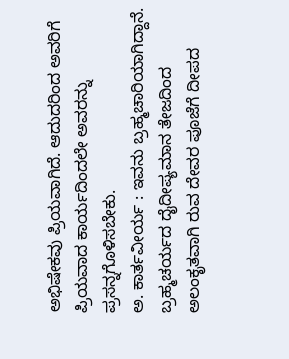ಅಭಿಷೇಕವು ಪ್ರಿಯವಾಗಿದೆ. ಆದುದರಿಂದ ಅವರಿಗೆ ಪ್ರಿಯವಾದ ಕಾರ್ಯದಿಂದಲೇ ಅವರನ್ನು ಪ್ರಸನ್ನಗೊಳಿಸಬೇಕು.
ಅ. ಕಾರ್ತವೀರ್ಯ : ಇವನು ಬ್ರಹ್ಮಚಾರಿಯಾಗಿದ್ದಾನೆ. ಬ್ರಹ್ಮಚರ್ಯದ ದೈದೀಪ್ಯಮಾನ ತೇಜದಿಂದ ಅಲಂಕೃತವಾಗಿ ರುವ ದೇವರ ಪೂಜೆಗೆ ದೀಪದ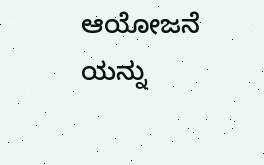ಆಯೋಜನೆ ಯನ್ನು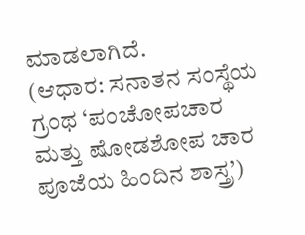ಮಾಡಲಾಗಿದೆ.
(ಆಧಾರ: ಸನಾತನ ಸಂಸ್ಥೆಯ ಗ್ರಂಥ ‘ಪಂಚೋಪಚಾರ ಮತ್ತು ಷೋಡಶೋಪ ಚಾರ ಪೂಜೆಯ ಹಿಂದಿನ ಶಾಸ್ತ್ರ’)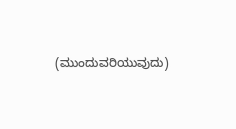(ಮುಂದುವರಿಯುವುದು)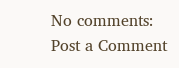No comments:
Post a Comment